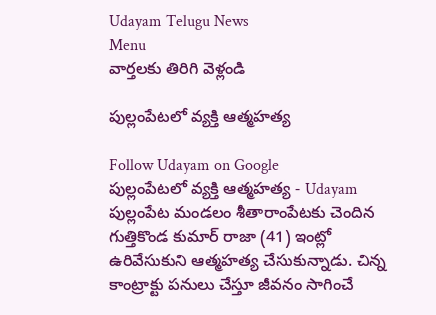Udayam Telugu News
Menu
వార్తలకు తిరిగి వెళ్లండి

పుల్లంపేటలో వ్యక్తి ఆత్మహత్య

Follow Udayam on Google
పుల్లంపేటలో వ్యక్తి ఆత్మహత్య - Udayam
పుల్లంపేట మండలం శీతారాంపేటకు చెందిన గుత్తికొండ కుమార్ రాజా (41) ఇంట్లో ఉరివేసుకుని ఆత్మహత్య చేసుకున్నాడు. చిన్న కాంట్రాక్టు పనులు చేస్తూ జీవనం సాగించే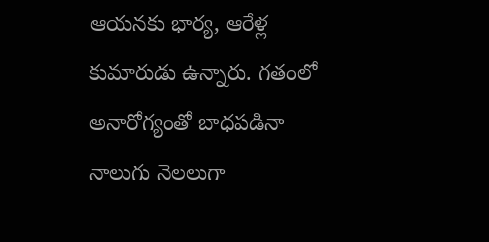ఆయనకు భార్య, ఆరేళ్ల కుమారుడు ఉన్నారు. గతంలో అనారోగ్యంతో బాధపడినా నాలుగు నెలలుగా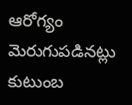ఆరోగ్యం మెరుగుపడినట్లు కుటుంబ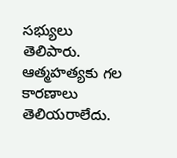సభ్యులు తెలిపారు. ఆత్మహత్యకు గల కారణాలు తెలియరాలేదు.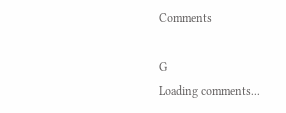Comments

G
Loading comments...